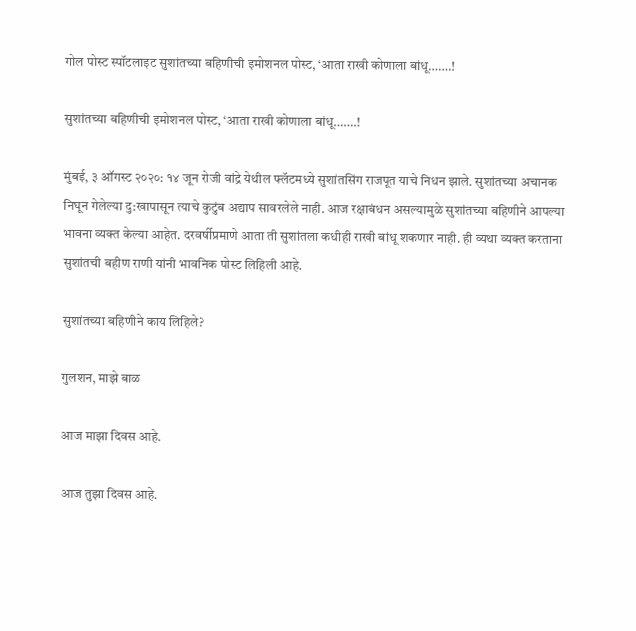गोल पोस्ट स्पॉटलाइट सुशांतच्या बहिणीची इमोशनल पोस्ट, ‘आता राखी कोणाला बांधू…….!

सुशांतच्या बहिणीची इमोशनल पोस्ट, ‘आता राखी कोणाला बांधू…….!

मुंबई, ३ ऑगस्ट २०२०: १४ जून रोजी वांद्रे येथील फ्लॅटमध्ये सुशांतसिंग राजपूत याचे निधन झाले. सुशांतच्या अचानक निघून गेलेल्या दु:खापासून त्याचे कुटुंब अद्याप सावरलेले नाही. आज रक्षाबंधन असल्यामुळे सुशांतच्या बहिणीने आपल्या भावना व्यक्त केल्या आहेत. दरवर्षीप्रमाणे आता ती सुशांतला कधीही राखी बांधू शकणार नाही. ही व्यथा व्यक्त करताना सुशांतची बहीण राणी यांनी भावनिक पोस्ट लिहिली आहे.

सुशांतच्या बहिणीने काय लिहिले?

गुलशन, माझे बाळ

आज माझा दिवस आहे.

आज तुझा दिवस आहे.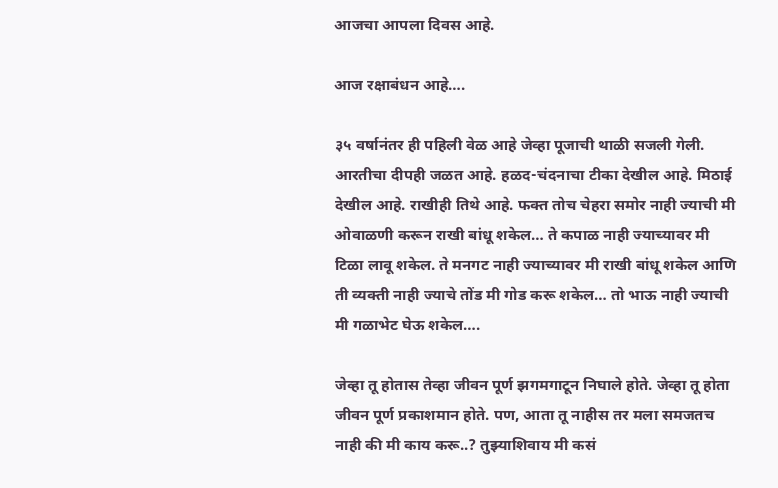आजचा आपला दिवस आहे.

आज रक्षाबंधन आहे….

३५ वर्षानंतर ही पहिली वेळ आहे जेव्हा पूजाची थाळी सजली गेली. आरतीचा दीपही जळत आहे. हळद-चंदनाचा टीका देखील आहे. मिठाई देखील आहे. राखीही तिथे आहे. फक्त तोच चेहरा समोर नाही ज्याची मी ओवाळणी करून राखी बांधू शकेल… ते कपाळ नाही ज्याच्यावर मी टिळा लावू शकेल. ते मनगट नाही ज्याच्यावर मी राखी बांधू शकेल आणि ती व्यक्ती नाही ज्याचे तोंड मी गोड करू शकेल… तो भाऊ नाही ज्याची मी गळाभेट घेऊ शकेल….

जेव्हा तू होतास तेव्हा जीवन पूर्ण झगमगाटून निघाले होते. जेव्हा तू होता जीवन पूर्ण प्रकाशमान होते. पण, आता तू नाहीस तर मला समजतच नाही की मी काय करू..? तुझ्याशिवाय मी कसं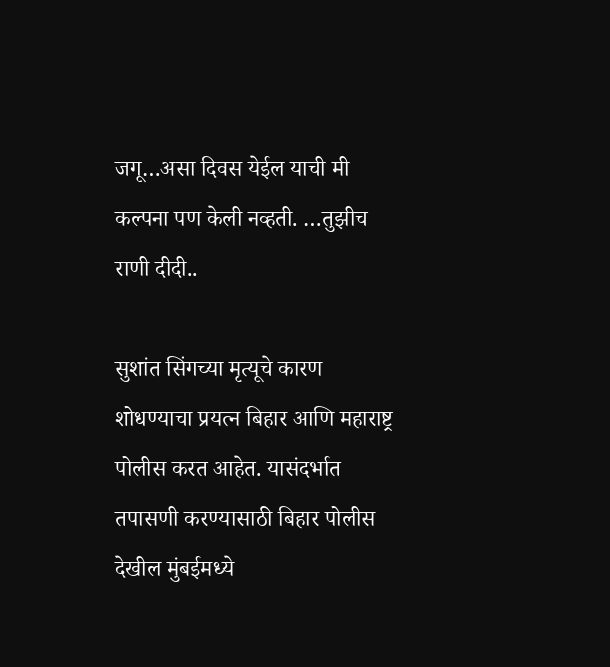जगू…असा दिवस येईल याची मी कल्पना पण केली नव्हती. …तुझीच राणी दीदी..

सुशांत सिंगच्या मृत्यूचे कारण शोधण्याचा प्रयत्न बिहार आणि महाराष्ट्र पोलीस करत आहेत. यासंदर्भात तपासणी करण्यासाठी बिहार पोलीस देखील मुंबईमध्ये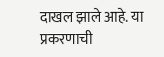दाखल झाले आहे. या प्रकरणाची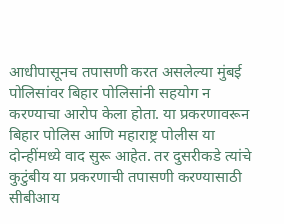आधीपासूनच तपासणी करत असलेल्या मुंबई पोलिसांवर बिहार पोलिसांनी सहयोग न करण्याचा आरोप केला होता. या प्रकरणावरून बिहार पोलिस आणि महाराष्ट्र पोलीस या दोन्हींमध्ये वाद सुरू आहेत. तर दुसरीकडे त्यांचे कुटुंबीय या प्रकरणाची तपासणी करण्यासाठी सीबीआय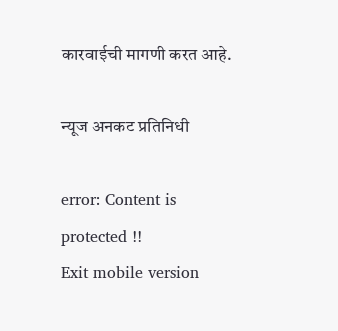कारवाईची मागणी करत आहे.

न्यूज अनकट प्रतिनिधी

error: Content is protected !!
Exit mobile version